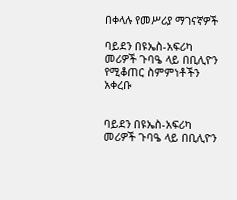በቀላሉ የመሥሪያ ማገናኛዎች

ባይደን በዩኤስ-አፍሪካ መሪዎች ጉባዔ ላይ በቢሊዮን የሚቆጠር ስምምነቶችን አቀረቡ


ባይደን በዩኤስ-አፍሪካ መሪዎች ጉባዔ ላይ በቢሊዮን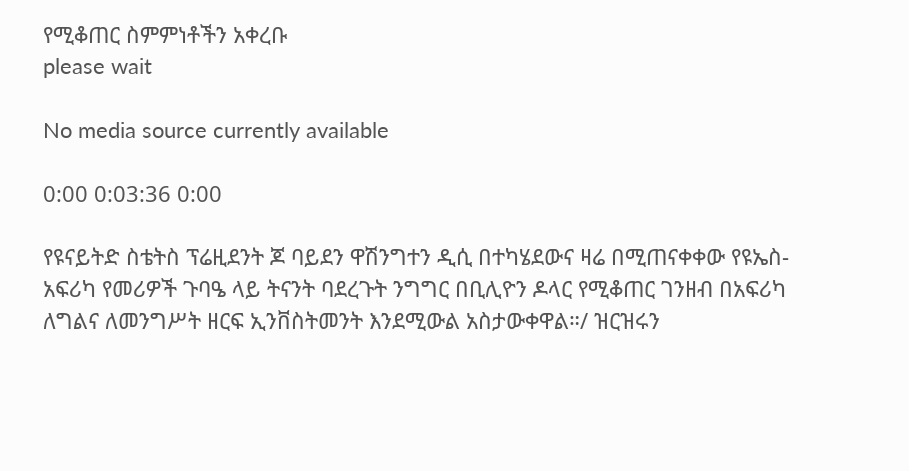የሚቆጠር ስምምነቶችን አቀረቡ
please wait

No media source currently available

0:00 0:03:36 0:00

የዩናይትድ ስቴትስ ፕሬዚደንት ጆ ባይደን ዋሽንግተን ዲሲ በተካሄደውና ዛሬ በሚጠናቀቀው የዩኤስ-አፍሪካ የመሪዎች ጉባዔ ላይ ትናንት ባደረጉት ንግግር በቢሊዮን ዶላር የሚቆጠር ገንዘብ በአፍሪካ ለግልና ለመንግሥት ዘርፍ ኢንቨስትመንት እንደሚውል አስታውቀዋል።/ ዝርዝሩን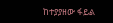ከተያያዘው ፋይል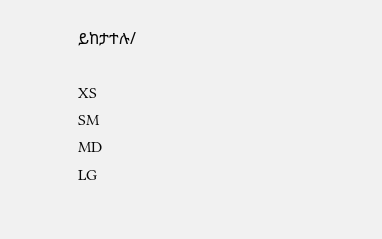ይከታተሉ/

XS
SM
MD
LG